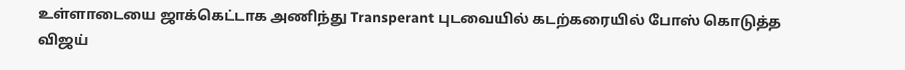உள்ளாடையை ஜாக்கெட்டாக அணிந்து Transperant புடவையில் கடற்கரையில் போஸ் கொடுத்த விஜய்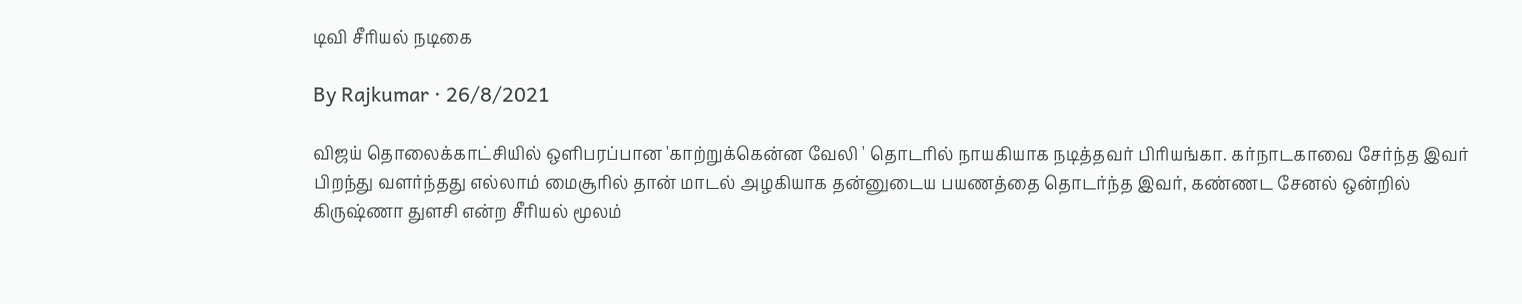டிவி சீரியல் நடிகை

By Rajkumar · 26/8/2021

விஜய் தொலைக்காட்சியில் ஒளிபரப்பான 'காற்றுக்கென்ன வேலி ' தொடரில் நாயகியாக நடித்தவர் பிரியங்கா. கர்நாடகாவை சேர்ந்த இவர் பிறந்து வளர்ந்தது எல்லாம் மைசூரில் தான் மாடல் அழகியாக தன்னுடைய பயணத்தை தொடர்ந்த இவர், கண்ணட சேனல் ஒன்றில் கிருஷ்ணா துளசி என்ற சீரியல் மூலம்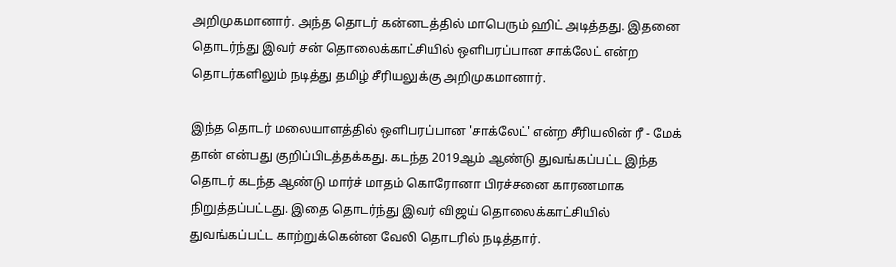அறிமுகமானார். அந்த தொடர் கன்னடத்தில் மாபெரும் ஹிட் அடித்தது. இதனை தொடர்ந்து இவர் சன் தொலைக்காட்சியில் ஒளிபரப்பான சாக்லேட் என்ற தொடர்களிலும் நடித்து தமிழ் சீரியலுக்கு அறிமுகமானார்.

இந்த தொடர் மலையாளத்தில் ஒளிபரப்பான 'சாக்லேட்' என்ற சீரியலின் ரீ - மேக் தான் என்பது குறிப்பிடத்தக்கது. கடந்த 2019ஆம் ஆண்டு துவங்கப்பட்ட இந்த தொடர் கடந்த ஆண்டு மார்ச் மாதம் கொரோனா பிரச்சனை காரணமாக நிறுத்தப்பட்டது. இதை தொடர்ந்து இவர் விஜய் தொலைக்காட்சியில் துவங்கப்பட்ட காற்றுக்கென்ன வேலி தொடரில் நடித்தார்.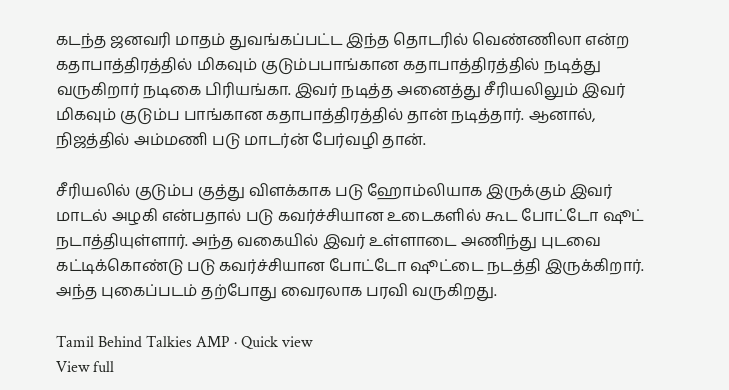கடந்த ஜனவரி மாதம் துவங்கப்பட்ட இந்த தொடரில் வெண்ணிலா என்ற கதாபாத்திரத்தில் மிகவும் குடும்பபாங்கான கதாபாத்திரத்தில் நடித்து வருகிறார் நடிகை பிரியங்கா. இவர் நடித்த அனைத்து சீரியலிலும் இவர் மிகவும் குடும்ப பாங்கான கதாபாத்திரத்தில் தான் நடித்தார். ஆனால், நிஜத்தில் அம்மணி படு மாடர்ன் பேர்வழி தான்.

சீரியலில் குடும்ப குத்து விளக்காக படு ஹோம்லியாக இருக்கும் இவர் மாடல் அழகி என்பதால் படு கவர்ச்சியான உடைகளில் கூட போட்டோ ஷூட் நடாத்தியுள்ளார். அந்த வகையில் இவர் உள்ளாடை அணிந்து புடவை கட்டிக்கொண்டு படு கவர்ச்சியான போட்டோ ஷூட்டை நடத்தி இருக்கிறார். அந்த புகைப்படம் தற்போது வைரலாக பரவி வருகிறது.

Tamil Behind Talkies AMP · Quick view
View full